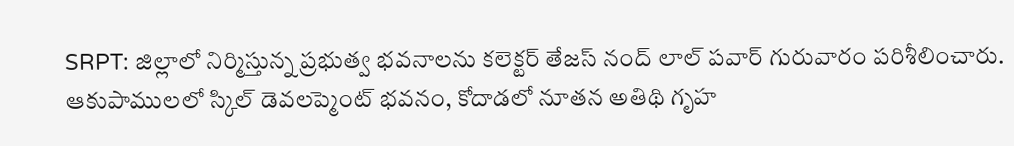SRPT: జిల్లాలో నిర్మిస్తున్న ప్రభుత్వ భవనాలను కలెక్టర్ తేజస్ నంద్ లాల్ పవార్ గురువారం పరిశీలించారు. ఆకుపాములలో స్కిల్ డెవలప్మెంట్ భవనం, కోదాడలో నూతన అతిథి గృహ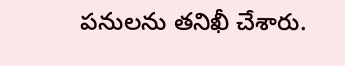పనులను తనిఖీ చేశారు.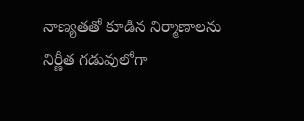నాణ్యతతో కూడిన నిర్మాణాలను నిర్ణీత గడువులోగా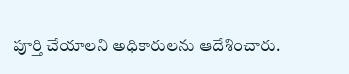పూర్తి చేయాలని అధికారులను ఆదేశించారు.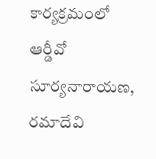కార్యక్రమంలో ఆర్డీవో సూర్యనారాయణ, రమాదేవి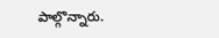పాల్గొన్నారు.